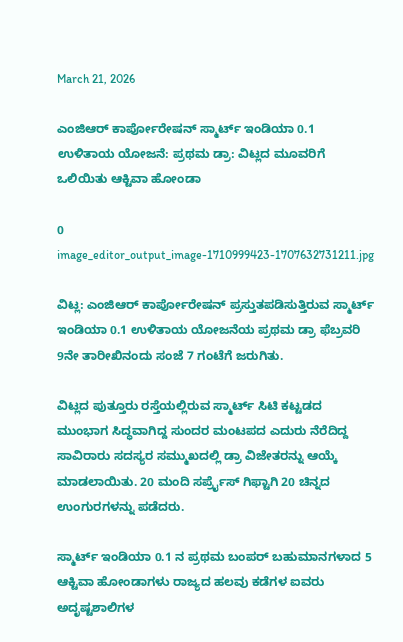March 21, 2026

ಎಂಜಿಆರ್ ಕಾರ್ಪೋರೇಷನ್ ಸ್ಮಾರ್ಟ್ ಇಂಡಿಯಾ 0.1 ಉಳಿತಾಯ ಯೋಜನೆ: ಪ್ರಥಮ ಡ್ರಾ: ವಿಟ್ಲದ ಮೂವರಿಗೆ ಒಲಿಯಿತು ಆಕ್ಟಿವಾ ಹೋಂಡಾ

0
image_editor_output_image-1710999423-1707632731211.jpg

ವಿಟ್ಲ: ಎಂಜಿಆರ್ ಕಾರ್ಪೋರೇಷನ್ ಪ್ರಸ್ತುತಪಡಿಸುತ್ತಿರುವ ಸ್ಮಾರ್ಟ್ ಇಂಡಿಯಾ 0.1 ಉಳಿತಾಯ ಯೋಜನೆಯ ಪ್ರಥಮ ಡ್ರಾ ಫೆಬ್ರವರಿ 9ನೇ ತಾರೀಖಿನಂದು ಸಂಜೆ 7 ಗಂಟೆಗೆ ಜರುಗಿತು.

ವಿಟ್ಲದ ಪುತ್ತೂರು ರಸ್ತೆಯಲ್ಲಿರುವ ಸ್ಮಾರ್ಟ್ ಸಿಟಿ ಕಟ್ಟಡದ ಮುಂಭಾಗ ಸಿದ್ಧವಾಗಿದ್ದ ಸುಂದರ ಮಂಟಪದ ಎದುರು ನೆರೆದಿದ್ದ ಸಾವಿರಾರು ಸದಸ್ಯರ ಸಮ್ಮುಖದಲ್ಲಿ ಡ್ರಾ ವಿಜೇತರನ್ನು ಆಯ್ಕೆ ಮಾಡಲಾಯಿತು. 20 ಮಂದಿ ಸರ್ಪ್ರೈಸ್ ಗಿಫ್ಟಾಗಿ 20 ಚಿನ್ನದ ಉಂಗುರಗಳನ್ನು ಪಡೆದರು.

ಸ್ಮಾರ್ಟ್ ಇಂಡಿಯಾ 0.1 ನ ಪ್ರಥಮ ಬಂಪರ್ ಬಹುಮಾನಗಳಾದ 5 ಆಕ್ಟಿವಾ ಹೋಂಡಾಗಳು ರಾಜ್ಯದ ಹಲವು ಕಡೆಗಳ ಐವರು ಅದೃಷ್ಟಶಾಲಿಗಳ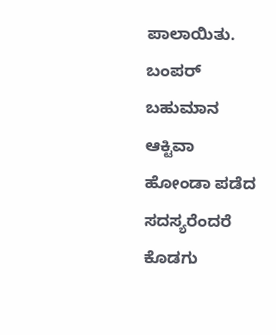ಪಾಲಾಯಿತು. ಬಂಪರ್ ಬಹುಮಾನ ಆಕ್ಟಿವಾ ಹೋಂಡಾ ಪಡೆದ ಸದಸ್ಯರೆಂದರೆ ಕೊಡಗು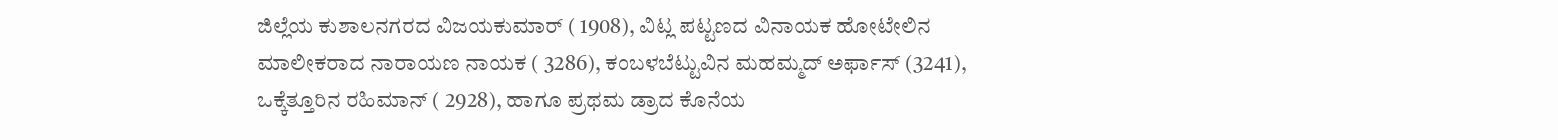ಜಿಲ್ಲೆಯ ಕುಶಾಲನಗರದ ವಿಜಯಕುಮಾರ್ ( 1908), ವಿಟ್ಲ ಪಟ್ಟಣದ ವಿನಾಯಕ ಹೋಟೇಲಿನ ಮಾಲೀಕರಾದ ನಾರಾಯಣ ನಾಯಕ ( 3286), ಕಂಬಳಬೆಟ್ಟುವಿನ ಮಹಮ್ಮದ್ ಅರ್ಫಾಸ್ (3241), ಒಕ್ಕೆತ್ತೂರಿನ ರಹಿಮಾನ್ ( 2928), ಹಾಗೂ ಪ್ರಥಮ ಡ್ರಾದ ಕೊನೆಯ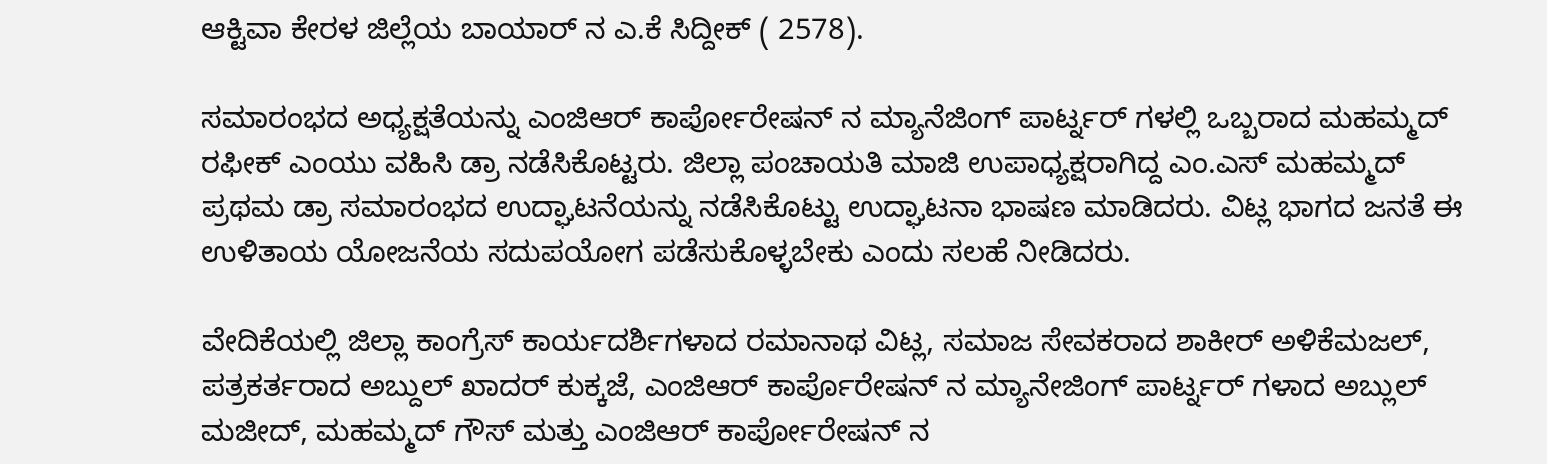ಆಕ್ಟಿವಾ ಕೇರಳ ಜಿಲ್ಲೆಯ ಬಾಯಾರ್ ನ ಎ.ಕೆ ಸಿದ್ದೀಕ್ ( 2578).

ಸಮಾರಂಭದ ಅಧ್ಯಕ್ಷತೆಯನ್ನು ಎಂಜಿಆರ್ ಕಾರ್ಪೋರೇಷನ್ ನ ಮ್ಯಾನೆಜಿಂಗ್ ಪಾರ್ಟ್ನರ್ ಗಳಲ್ಲಿ ಒಬ್ಬರಾದ ಮಹಮ್ಮದ್ ರಫೀಕ್ ಎಂಯು ವಹಿಸಿ ಡ್ರಾ ನಡೆಸಿಕೊಟ್ಟರು. ಜಿಲ್ಲಾ ಪಂಚಾಯತಿ ಮಾಜಿ ಉಪಾಧ್ಯಕ್ಷರಾಗಿದ್ದ ಎಂ.ಎಸ್ ಮಹಮ್ಮದ್ ಪ್ರಥಮ ಡ್ರಾ ಸಮಾರಂಭದ ಉದ್ಘಾಟನೆಯನ್ನು ನಡೆಸಿಕೊಟ್ಟು ಉದ್ಘಾಟನಾ ಭಾಷಣ ಮಾಡಿದರು. ವಿಟ್ಲ ಭಾಗದ ಜನತೆ ಈ ಉಳಿತಾಯ ಯೋಜನೆಯ ಸದುಪಯೋಗ ಪಡೆಸುಕೊಳ್ಳಬೇಕು ಎಂದು ಸಲಹೆ ನೀಡಿದರು.

ವೇದಿಕೆಯಲ್ಲಿ ಜಿಲ್ಲಾ ಕಾಂಗ್ರೆಸ್ ಕಾರ್ಯದರ್ಶಿಗಳಾದ ರಮಾನಾಥ ವಿಟ್ಲ, ಸಮಾಜ ಸೇವಕರಾದ ಶಾಕೀರ್ ಅಳಿಕೆಮಜಲ್, ಪತ್ರಕರ್ತರಾದ ಅಬ್ದುಲ್ ಖಾದರ್ ಕುಕ್ಕಜೆ, ಎಂಜಿಆರ್ ಕಾರ್ಪೊರೇಷನ್ ನ ಮ್ಯಾನೇಜಿಂಗ್ ಪಾರ್ಟ್ನರ್ ಗಳಾದ ಅಬ್ಲುಲ್ ಮಜೀದ್, ಮಹಮ್ಮದ್ ಗೌಸ್ ಮತ್ತು ಎಂಜಿಆರ್ ಕಾರ್ಪೋರೇಷನ್ ನ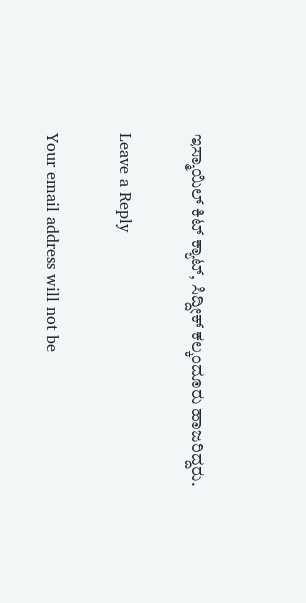ಇಸ್ಮಾಯಿಲ್ ಕಿಟ್ ಕ್ಯಾಟ್, ಸಿದ್ದೀಕ್ ಕಲ್ಕಂದೂರು ಹಾಜರಿದ್ದರು.

Leave a Reply

Your email address will not be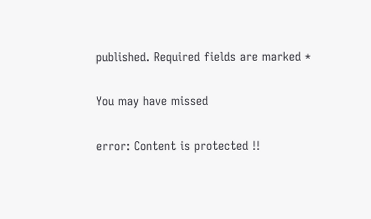published. Required fields are marked *

You may have missed

error: Content is protected !!